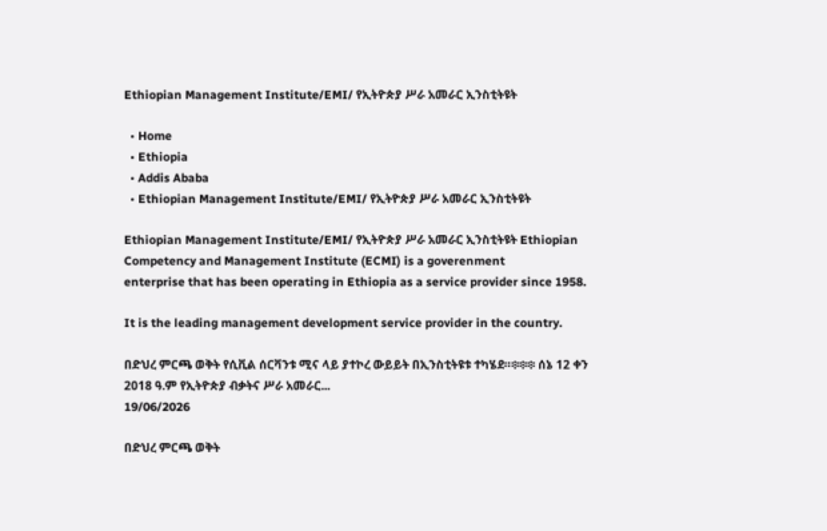Ethiopian Management Institute/EMI/ የኢትዮጵያ ሥራ አመራር ኢንስቲትዩት

  • Home
  • Ethiopia
  • Addis Ababa
  • Ethiopian Management Institute/EMI/ የኢትዮጵያ ሥራ አመራር ኢንስቲትዩት

Ethiopian Management Institute/EMI/ የኢትዮጵያ ሥራ አመራር ኢንስቲትዩት Ethiopian Competency and Management Institute (ECMI) is a goverenment
enterprise that has been operating in Ethiopia as a service provider since 1958.

It is the leading management development service provider in the country.

በድህረ ምርጫ ወቅት የሲቪል ሰርቫንቱ ሚና ላይ ያተኮረ ውይይት በኢንስቲትዩቱ ተካሄደ።፨፨፨ ሰኔ 12 ቀን 2018 ዓ.ም የኢትዮጵያ ብቃትና ሥራ አመራር...
19/06/2026

በድህረ ምርጫ ወቅት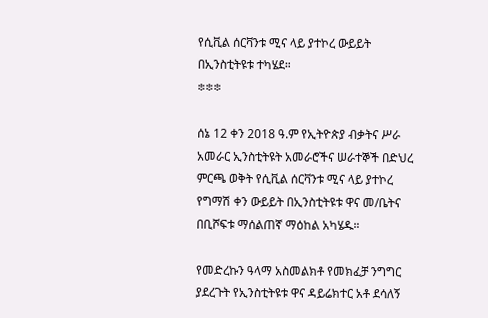የሲቪል ሰርቫንቱ ሚና ላይ ያተኮረ ውይይት በኢንስቲትዩቱ ተካሄደ።
፨፨፨

ሰኔ 12 ቀን 2018 ዓ.ም የኢትዮጵያ ብቃትና ሥራ አመራር ኢንስቲትዩት አመራሮችና ሠራተኞች በድህረ ምርጫ ወቅት የሲቪል ሰርቫንቱ ሚና ላይ ያተኮረ የግማሽ ቀን ውይይት በኢንስቲትዩቱ ዋና መ/ቤትና በቢሾፍቱ ማሰልጠኛ ማዕከል አካሄዱ።

የመድረኩን ዓላማ አስመልክቶ የመክፈቻ ንግግር ያደረጉት የኢንስቲትዩቱ ዋና ዳይሬክተር አቶ ደሳለኝ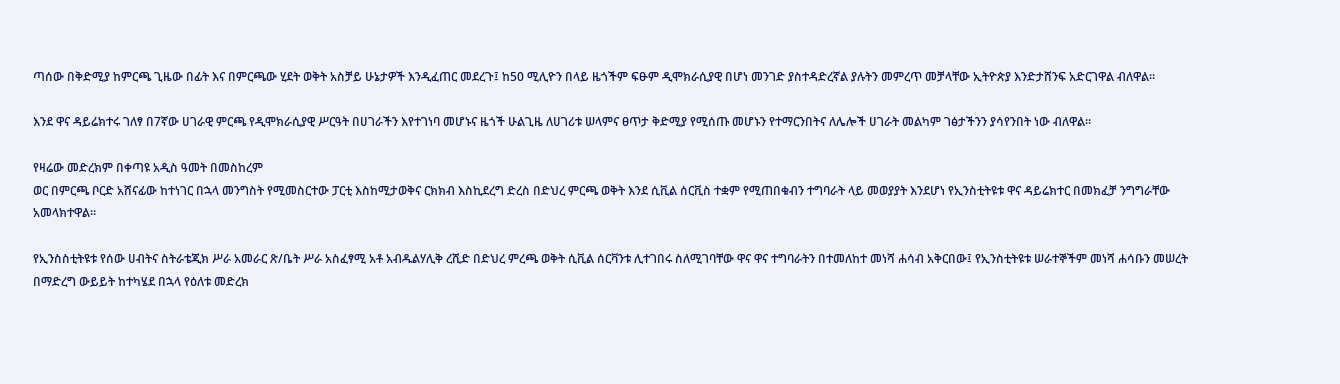ጣሰው በቅድሚያ ከምርጫ ጊዜው በፊት እና በምርጫው ሂደት ወቅት አስቻይ ሁኔታዎች እንዲፈጠር መደረጉ፤ ከ50 ሚሊዮን በላይ ዜጎችም ፍፁም ዲሞክራሲያዊ በሆነ መንገድ ያስተዳድረኛል ያሉትን መምረጥ መቻላቸው ኢትዮጵያ እንድታሸንፍ አድርገዋል ብለዋል።

እንደ ዋና ዳይሬክተሩ ገለፃ በ7ኛው ሀገራዊ ምርጫ የዲሞክራሲያዊ ሥርዓት በሀገራችን እየተገነባ መሆኑና ዜጎች ሁልጊዜ ለሀገሪቱ ሠላምና ፀጥታ ቅድሚያ የሚሰጡ መሆኑን የተማርንበትና ለሌሎች ሀገራት መልካም ገፅታችንን ያሳየንበት ነው ብለዋል።

የዛሬው መድረክም በቀጣዩ አዲስ ዓመት በመስከረም
ወር በምርጫ ቦርድ አሸናፊው ከተነገር በኋላ መንግስት የሚመስርተው ፓርቲ እስከሚታወቅና ርክክብ እስኪደረግ ድረስ በድህረ ምርጫ ወቅት እንደ ሲቪል ሰርቪስ ተቋም የሚጠበቁብን ተግባራት ላይ መወያያት እንደሆነ የኢንስቲትዩቱ ዋና ዳይሬክተር በመክፈቻ ንግግራቸው አመላክተዋል።

የኢንስስቲትዩቱ የሰው ሀብትና ስትራቴጂክ ሥራ አመራር ጽ/ቤት ሥራ አስፈፃሚ አቶ አብዱልሃሊቅ ረሺድ በድህረ ምረጫ ወቅት ሲቪል ሰርቫንቱ ሊተገበሩ ስለሚገባቸው ዋና ዋና ተግባራትን በተመለከተ መነሻ ሐሳብ አቅርበው፤ የኢንስቲትዩቱ ሠራተኞችም መነሻ ሐሳቡን መሠረት በማድረግ ውይይት ከተካሄደ በኋላ የዕለቱ መድረክ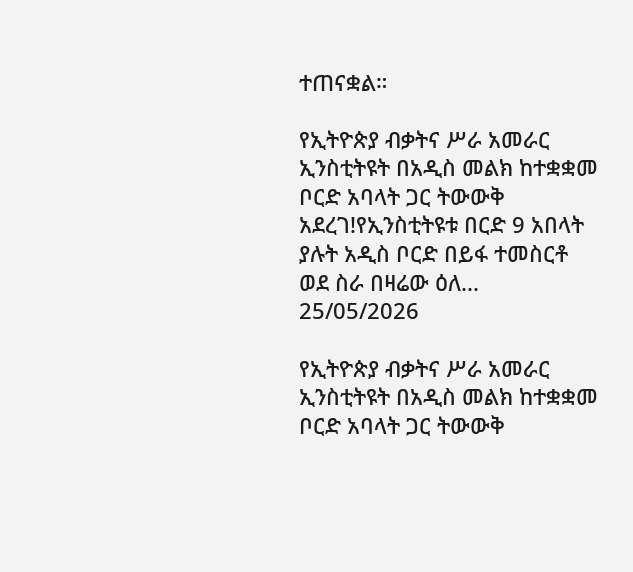ተጠናቋል።

የኢትዮጵያ ብቃትና ሥራ አመራር ኢንስቲትዩት በአዲስ መልክ ከተቋቋመ ቦርድ አባላት ጋር ትውውቅ አደረገ!የኢንስቲትዩቱ በርድ 9 አበላት ያሉት አዲስ ቦርድ በይፋ ተመስርቶ ወደ ስራ በዛሬው ዕለ...
25/05/2026

የኢትዮጵያ ብቃትና ሥራ አመራር ኢንስቲትዩት በአዲስ መልክ ከተቋቋመ ቦርድ አባላት ጋር ትውውቅ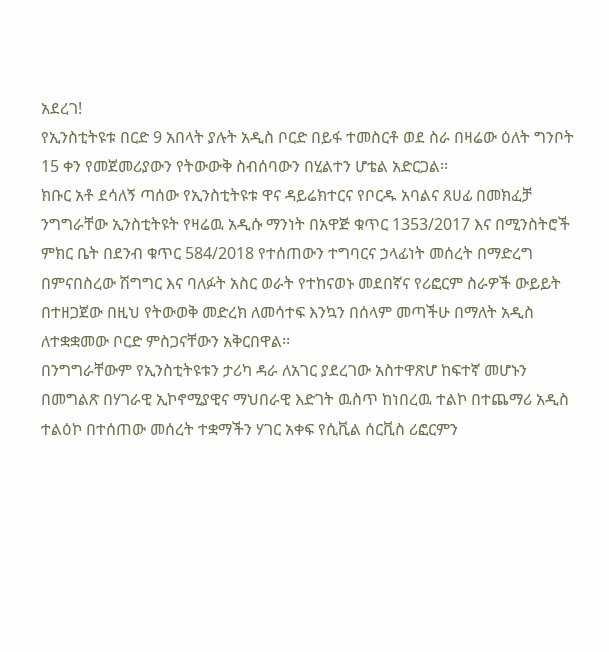አደረገ!
የኢንስቲትዩቱ በርድ 9 አበላት ያሉት አዲስ ቦርድ በይፋ ተመስርቶ ወደ ስራ በዛሬው ዕለት ግንቦት 15 ቀን የመጀመሪያውን የትውውቅ ስብሰባውን በሂልተን ሆቴል አድርጋል፡፡
ክቡር አቶ ደሳለኝ ጣሰው የኢንስቲትዩቱ ዋና ዳይሬክተርና የቦርዱ አባልና ጸሀፊ በመክፈቻ ንግግራቸው ኢንስቲትዩት የዛሬዉ አዲሱ ማንነት በአዋጅ ቁጥር 1353/2017 እና በሚንስትሮች ምክር ቤት በደንብ ቁጥር 584/2018 የተሰጠውን ተግባርና ኃላፊነት መሰረት በማድረግ በምናበስረው ሽግግር እና ባለፉት አስር ወራት የተከናወኑ መደበኛና የሪፎርም ስራዎች ውይይት በተዘጋጀው በዚህ የትውወቅ መድረክ ለመሳተፍ እንኳን በሰላም መጣችሁ በማለት አዲስ ለተቋቋመው ቦርድ ምስጋናቸውን አቅርበዋል፡፡
በንግግራቸውም የኢንስቲትዩቱን ታሪካ ዳራ ለአገር ያደረገው አስተዋጽሆ ከፍተኛ መሆኑን በመግልጽ በሃገራዊ ኢኮኖሚያዊና ማህበራዊ እድገት ዉስጥ ከነበረዉ ተልኮ በተጨማሪ አዲስ ተልዕኮ በተሰጠው መሰረት ተቋማችን ሃገር አቀፍ የሲቪል ሰርቪስ ሪፎርምን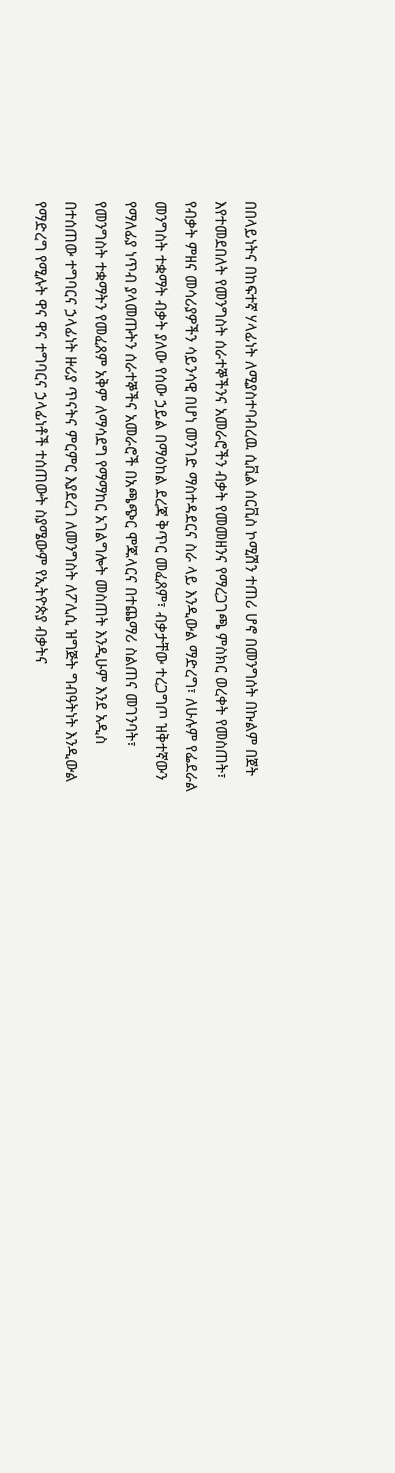በበላይነትና በከፍተኛ ሃላፊነት ለሚያስተባብረዉ ሲቪል ሰርቪስ ኮሚሽን ተጠሪ ሆኖ በመንግሰት በኩልም በጀት እየተመደበለት የመንግስት ሰራተኞችንና አመራሮችን ብቃት የመመዘንና የማረጋገጫ ምስክር ወረቀት የመስጠት፣ የብቃት ምዘና መሳሪያዎችን ሳይንሳዊ በሆነ መንገድ ማስተዳደርና ስራ ላይ እንዲውል ማድረግ፣ ለሁሉም የፌደራል መንግስት ተቋማት ብቃት ያለው የሰው ኃይል በማዕከል ደረጃ ቅጥር መፈጸም፣ ብቃታቸው ተረጋግጦ ዝቅተኛውን የማለፊያ ነጥብ ያላመጡትን ሰራተኞችና አመራሮች በአጫጭር ሞጁላርና በተጨማሪ ስልጠና መገንባት፣ የመንግስት ተቋማትን የመፈጸም አቅም ለማሳደግ የማማከር አገልግሎት መስጠት እንዲሁም እንደ አዲስ በተሰጠው ተግባርና ኃላፊነት ዙሪያ ጥናትና ምርምር እያደረገ ለመንግስት ለፖሊሲ ዝግጅት ግብዓትነት እንዲውል የማድረግ የሚሉት ዋና ዋና ተግባርና ኃላፊነቶች ተሰጠውት ስያሜውም የኢትዮጵያ ብቃትና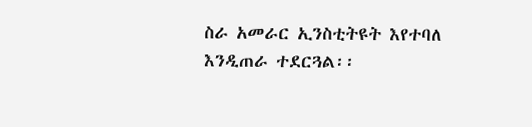ስራ አመራር ኢንስቲትዩት እየተባለ እንዲጠራ ተደርጓል፡፡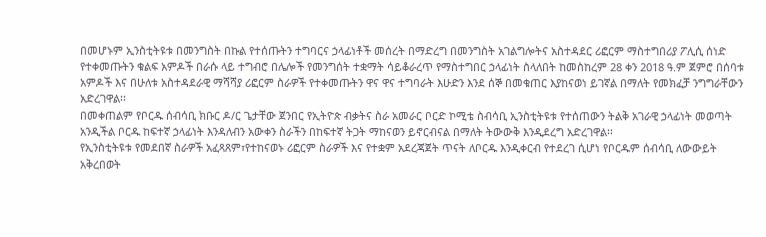በመሆኑም ኢንስቲትዩቱ በመንግስት በኩል የተሰጡትን ተግባርና ኃላፊነቶች መሰረት በማድረግ በመንግስት አገልግሎትና አስተዳደር ሪፎርም ማስተግበሪያ ፖሊሲ ሰነድ የተቀመጡትን ቁልፍ አምዶች በራሱ ላይ ተግብሮ በሌሎች የመንግሰት ተቋማት ሳይቆራረጥ የማስተግበር ኃላፊነት ስላለበት ከመስከረም 28 ቀን 2018 ዓ.ም ጀምሮ በሰባቱ አምዶች እና በሁለቱ አስተዳደራዊ ማሻሻያ ሪፎርም ስራዎች የተቀመጡትን ዋና ዋና ተግባራት እሁድን እንደ ሰኞ በመቁጠር እያከናወነ ይገኛል በማለት የመክፈቻ ንግግራቸውን አድረገዋል፡፡
በመቀጠልም የቦርዱ ሰብሳቢ ክቡር ዶ/ር ጌታቸው ጀንበር የኢትዮጵ ብቃትና ስራ አመራር ቦርድ ኮሚቴ ስብሳቢ ኢንስቲትዩቱ የተሰጠውን ትልቅ አገራዊ ኃላፊነት መወጣት አንዲችል ቦርዱ ከፍተኛ ኃላፊነት እንዳለብን አውቀን ስራችን በከፍተኛ ትጋት ማከናወን ይኖርብናል በማለት ትውውቅ እንዲደረግ አድረገዋል፡፡
የኢንስቲትዩቱ የመደበኛ ስራዎች አፈጻጸም፣የተከናወኑ ሪፎርም ስራዎች እና የተቋም አደረጃጀት ጥናት ለቦርዱ እንዲቀርብ የተደረገ ሲሆነ የቦርዱም ሰብሳቢ ለውውይት አቅረበወት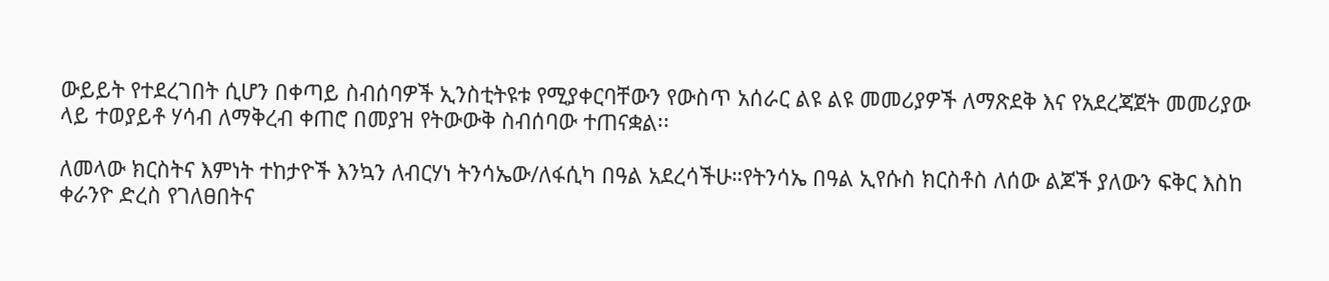ውይይት የተደረገበት ሲሆን በቀጣይ ስብሰባዎች ኢንስቲትዩቱ የሚያቀርባቸውን የውስጥ አሰራር ልዩ ልዩ መመሪያዎች ለማጽደቅ እና የአደረጃጀት መመሪያው ላይ ተወያይቶ ሃሳብ ለማቅረብ ቀጠሮ በመያዝ የትውውቅ ስብሰባው ተጠናቋል፡፡

ለመላው ክርስትና እምነት ተከታዮች እንኳን ለብርሃነ ትንሳኤው/ለፋሲካ በዓል አደረሳችሁ።የትንሳኤ በዓል ኢየሱስ ክርስቶስ ለሰው ልጆች ያለውን ፍቅር እስከ ቀራንዮ ድረስ የገለፀበትና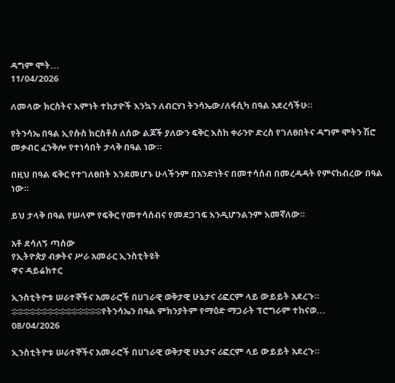ዳግም ሞት...
11/04/2026

ለመላው ክርስትና እምነት ተከታዮች እንኳን ለብርሃነ ትንሳኤው/ለፋሲካ በዓል አደረሳችሁ።

የትንሳኤ በዓል ኢየሱስ ክርስቶስ ለሰው ልጆች ያለውን ፍቅር እስከ ቀራንዮ ድረስ የገለፀበትና ዳግም ሞትን ሽሮ መቃብር ፈንቅሎ የተነሳበት ታላቅ በዓል ነው።

በዚህ በዓል ፍቅር የተገለፀበት እንደመሆኑ ሁላችንም በአንድነትና በመተሳሰብ በመረዳዳት የምናከብረው በዓል ነው።

ይህ ታላቅ በዓል የሠላም የፍቅር የመተሳሰብና የመደጋገፍ እንዲሆንልንም እመኛለው።

አቶ ደሳለኝ ጣሰው
የኢትዮጵያ ብቃትና ሥራ አመራር ኢንስቲትዩት
ዋና ዳይሬክተር

ኢንስቲትዮቱ ሠራተኞችና አመራሮች በሀገራዊ ወቅታዊ ሁኔታና ሪፎርም ላይ ውይይት አደረጉ።            ፨፨፨፨፨፨፨፨፨፨፨፨፨፨፨የትንሳኤን በዓል ምክንያትም የማዕድ ማጋራት ፕሮግራም ተከናወ...
08/04/2026

ኢንስቲትዮቱ ሠራተኞችና አመራሮች በሀገራዊ ወቅታዊ ሁኔታና ሪፎርም ላይ ውይይት አደረጉ።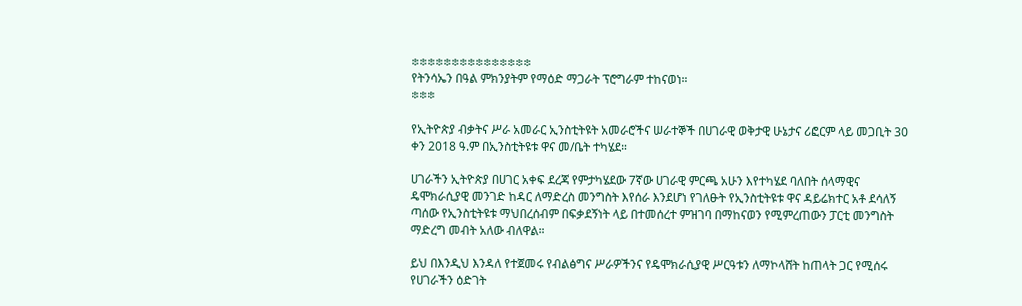፨፨፨፨፨፨፨፨፨፨፨፨፨፨፨
የትንሳኤን በዓል ምክንያትም የማዕድ ማጋራት ፕሮግራም ተከናወነ።
፨፨፨

የኢትዮጵያ ብቃትና ሥራ አመራር ኢንስቲትዩት አመራሮችና ሠራተኞች በሀገራዊ ወቅታዊ ሁኔታና ሪፎርም ላይ መጋቢት 30 ቀን 2018 ዓ.ም በኢንስቲትዩቱ ዋና መ/ቤት ተካሄደ።

ሀገራችን ኢትዮጵያ በሀገር አቀፍ ደረጃ የምታካሄደው 7ኛው ሀገራዊ ምርጫ አሁን እየተካሄደ ባለበት ሰላማዊና ዴሞክራሲያዊ መንገድ ከዳር ለማድረስ መንግስት እየሰራ እንደሆነ የገለፁት የኢንስቲትዩቱ ዋና ዳይሬክተር አቶ ደሳለኝ ጣሰው የኢንስቲትዩቱ ማህበረሰብም በፍቃደኝነት ላይ በተመሰረተ ምዝገባ በማከናወን የሚምረጠውን ፓርቲ መንግስት ማድረግ መብት አለው ብለዋል።

ይህ በእንዲህ እንዳለ የተጀመሩ የብልፅግና ሥራዎችንና የዴሞክራሲያዊ ሥርዓቱን ለማኮላሸት ከጠላት ጋር የሚሰሩ የሀገራችን ዕድገት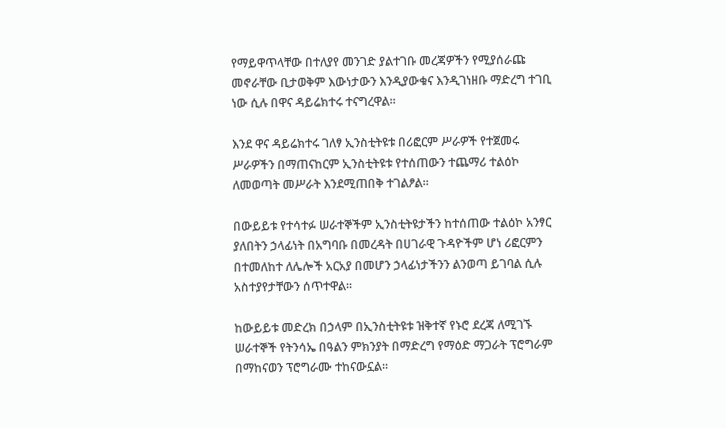የማይዋጥላቸው በተለያየ መንገድ ያልተገቡ መረጃዎችን የሚያሰራጩ መኖራቸው ቢታወቅም እውነታውን እንዲያውቁና እንዲገነዘቡ ማድረግ ተገቢ ነው ሲሉ በዋና ዳይሬክተሩ ተናግረዋል።

እንደ ዋና ዳይሬክተሩ ገለፃ ኢንስቲትዩቱ በሪፎርም ሥራዎች የተጀመሩ ሥራዎችን በማጠናከርም ኢንስቲትዩቱ የተሰጠውን ተጨማሪ ተልዕኮ ለመወጣት መሥራት እንደሚጠበቅ ተገልፆል።

በውይይቱ የተሳተፉ ሠራተኞችም ኢንስቲትዩታችን ከተሰጠው ተልዕኮ አንፃር ያለበትን ኃላፊነት በአግባቡ በመረዳት በሀገራዊ ጉዳዮችም ሆነ ሪፎርምን በተመለከተ ለሌሎች አርአያ በመሆን ኃላፊነታችንን ልንወጣ ይገባል ሲሉ አስተያየታቸውን ሰጥተዋል።

ከውይይቱ መድረክ በኃላም በኢንስቲትዩቱ ዝቅተኛ የኑሮ ደረጃ ለሚገኙ ሠራተኞች የትንሳኤ በዓልን ምክንያት በማድረግ የማዕድ ማጋራት ፕሮግራም በማከናወን ፕሮግራሙ ተከናውኗል።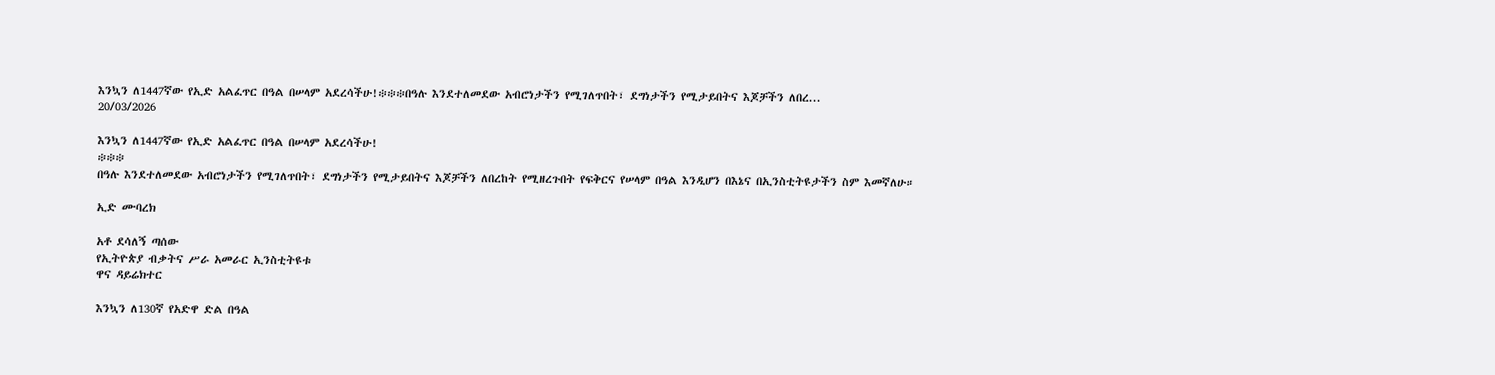እንኳን ለ1447ኛው የኢድ አልፈጥር በዓል በሠላም አደረሳችሁ!፨፨፨በዓሉ እንደተለመደው አብሮነታችን የሚገለጥበት፣ ደግነታችን የሚታይበትና እጆቻችን ለበረ...
20/03/2026

እንኳን ለ1447ኛው የኢድ አልፈጥር በዓል በሠላም አደረሳችሁ!
፨፨፨
በዓሉ እንደተለመደው አብሮነታችን የሚገለጥበት፣ ደግነታችን የሚታይበትና እጆቻችን ለበረከት የሚዘረጉበት የፍቅርና የሠላም በዓል እንዲሆን በእኔና በኢንስቲትዩታችን ስም እመኛለሁ።

ኢድ ሙባረክ

አቶ ደሳለኝ ጣሰው
የኢትዮጵያ ብቃትና ሥራ አመራር ኢንስቲትዩቱ
ዋና ዳይሬክተር

እንኳን ለ130ኛ የአድዋ ድል በዓል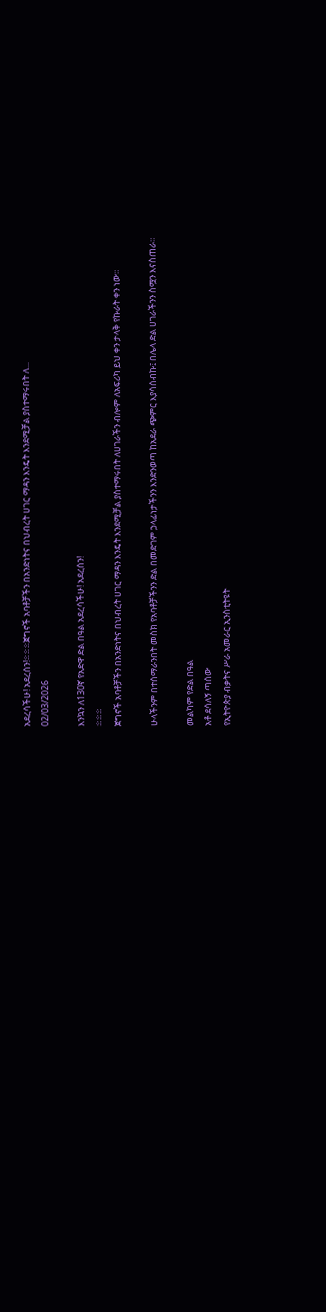አደረሳችሁ! አደረሰን!፨፨፨ጀግኖች አባቶቻችን በአንድነትና በህብረት ሀገር ማዳን እንዴት እንደሚቻል ያስተማሩበት ለ...
02/03/2026

እንኳን ለ130ኛ የአድዋ ድል በዓል አደረሳችሁ! አደረሰን!
፨፨፨
ጀግኖች አባቶቻችን በአንድነትና በህብረት ሀገር ማዳን እንዴት እንደሚቻል ያስተማሩበት ለሀገራችን ብሎም ለአፍሪካ ይህ ቀን ታላቅ የኩራት ቀን ነው።

ሁላችንም በተሰማራንበት መስክ የአባቶቻችንን ድል በመድገም ኃላፊነታችንን እንድንወጣ ከአደራ ጭምር እያሳሰብኩ፤ በሌላ ድል ሀገራችንን ስሟን እናስጠራ።

መልካም የድል በዓል
አቶ ደሳለኝ ጣሰው
የኢትዮጵያ ብቃትና ሥራ አመራር ኢንስቲትዩት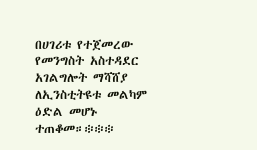በሀገሪቱ የተጀመረው የመንግስት አስተዳደር አገልግሎት ማሻሸያ ለኢንስቲትዩቱ መልካም ዕድል መሆኑ ተጠቆመ።፨፨፨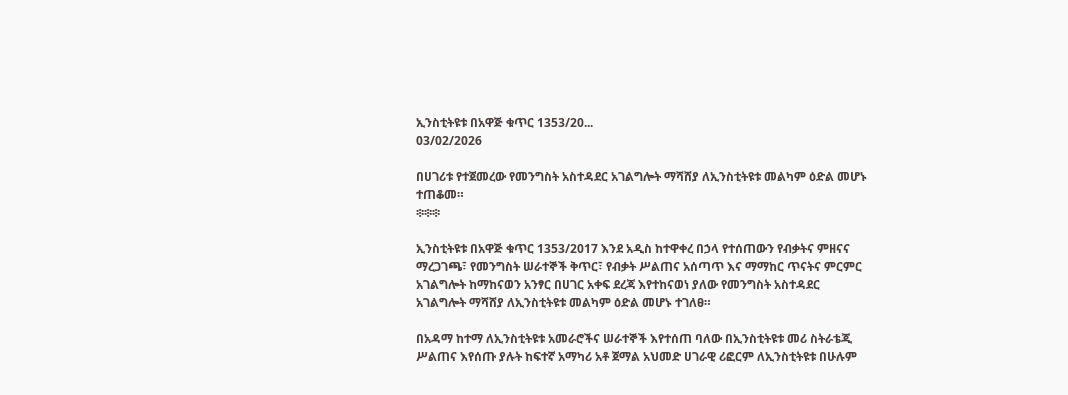ኢንስቲትዩቱ በአዋጅ ቁጥር 1353/20...
03/02/2026

በሀገሪቱ የተጀመረው የመንግስት አስተዳደር አገልግሎት ማሻሸያ ለኢንስቲትዩቱ መልካም ዕድል መሆኑ ተጠቆመ።
፨፨፨

ኢንስቲትዩቱ በአዋጅ ቁጥር 1353/2017 እንደ አዲስ ከተዋቀረ በኃላ የተሰጠውን የብቃትና ምዘናና ማረጋገጫ፣ የመንግስት ሠራተኞች ቅጥር፣ የብቃት ሥልጠና አሰጣጥ እና ማማከር ጥናትና ምርምር አገልግሎት ከማከናወን አንፃር በሀገር አቀፍ ደረጃ እየተከናወነ ያለው የመንግስት አስተዳደር አገልግሎት ማሻሸያ ለኢንስቲትዩቱ መልካም ዕድል መሆኑ ተገለፀ።

በአዳማ ከተማ ለኢንስቲትዩቱ አመራሮችና ሠራተኞች እየተሰጠ ባለው በኢንስቲትዩቱ መሪ ስትራቴጂ ሥልጠና እየሰጡ ያሉት ከፍተኛ አማካሪ አቶ ጀማል አህመድ ሀገራዊ ሪፎርም ለኢንስቲትዩቱ በሁሉም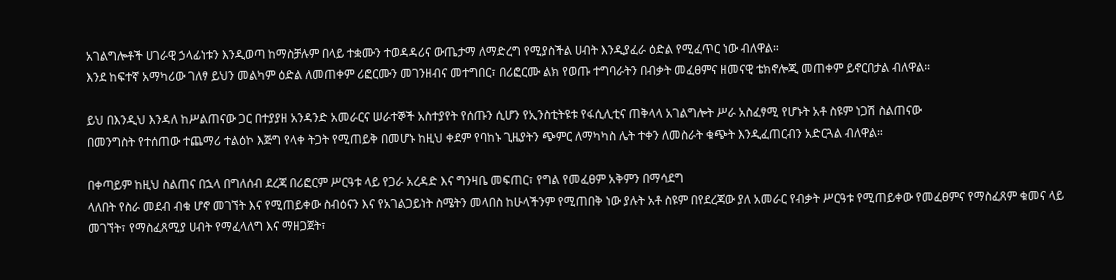አገልግሎቶች ሀገራዊ ኃላፊነቱን እንዲወጣ ከማስቻሉም በላይ ተቋሙን ተወዳዳሪና ውጤታማ ለማድረግ የሚያስችል ሀብት እንዲያፈራ ዕድል የሚፈጥር ነው ብለዋል።
እንደ ከፍተኛ አማካሪው ገለፃ ይህን መልካም ዕድል ለመጠቀም ሪፎርሙን መገንዘብና መተግበር፣ በሪፎርሙ ልክ የወጡ ተግባራትን በብቃት መፈፀምና ዘመናዊ ቴክኖሎጂ መጠቀም ይኖርበታል ብለዋል።

ይህ በእንዲህ እንዳለ ከሥልጠናው ጋር በተያያዘ አንዳንድ አመራርና ሠራተኞች አስተያየት የሰጡን ሲሆን የኢንስቲትዩቱ የፋሲሊቲና ጠቅላላ አገልግሎት ሥራ አስፈፃሚ የሆኑት አቶ ስዩም ነጋሽ ስልጠናው
በመንግስት የተሰጠው ተጨማሪ ተልዕኮ እጅግ የላቀ ትጋት የሚጠይቅ በመሆኑ ከዚህ ቀደም የባከኑ ጊዜያትን ጭምር ለማካካስ ሌት ተቀን ለመስራት ቁጭት እንዲፈጠርብን አድርጓል ብለዋል።

በቀጣይም ከዚህ ስልጠና በኋላ በግለሰብ ደረጃ በሪፎርም ሥርዓቱ ላይ የጋራ አረዳድ እና ግንዛቤ መፍጠር፣ የግል የመፈፀም አቅምን በማሳደግ
ላለበት የስራ መደብ ብቁ ሆኖ መገኘት እና የሚጠይቀው ስብዕናን እና የአገልጋይነት ስሜትን መላበስ ከሁላችንም የሚጠበቅ ነው ያሉት አቶ ስዩም በየደረጃው ያለ አመራር የብቃት ሥርዓቱ የሚጠይቀው የመፈፀምና የማስፈጸም ቁመና ላይ መገኘት፣ የማስፈጸሚያ ሀብት የማፈላለግ እና ማዘጋጀት፣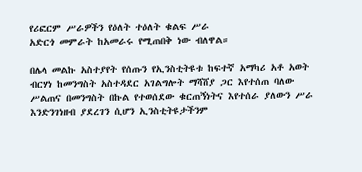የሪፎርም ሥራዎችን የዕለት ተዕለት ቁልፍ ሥራ
አድርጎ መምራት ከአመራሩ የሚጠበቅ ነው ብለዋል።

በሌላ መልኩ አስተያየት የሰጡን የኢንስቲትዩቱ ከፍተኛ አማካሪ አቶ አወት ብርሃነ ከመንግስት አስተዳደር አገልግሎት ማሻሸያ ጋር እየተሰጠ ባለው ሥልጠና በመንግስት በኩል የተወሰደው ቁርጠኝነትና እየተሰራ ያለውን ሥራ እንድንገነዘብ ያደረገን ሲሆን ኢንስቲትዩታችንም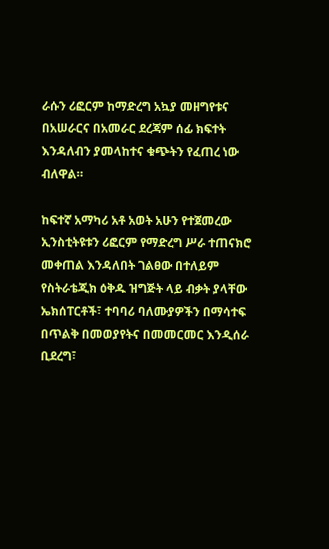ራሱን ሪፎርም ከማድረግ አኳያ መዘግየቱና በአሠራርና በአመራር ደረጃም ሰፊ ክፍተት እንዳለብን ያመላከተና ቁጭትን የፈጠረ ነው ብለዋል።

ከፍተኛ አማካሪ አቶ አወት አሁን የተጀመረው ኢንስቲትዩቱን ሪፎርም የማድረግ ሥራ ተጠናክሮ መቀጠል እንዳለበት ገልፀው በተለይም የስትራቴጂክ ዕቅዱ ዝግጅት ላይ ብቃት ያላቸው ኤክሰፐርቶች፣ ተባባሪ ባለሙያዎችን በማሳተፍ በጥልቅ በመወያየትና በመመርመር እንዲሰራ ቢደረግ፣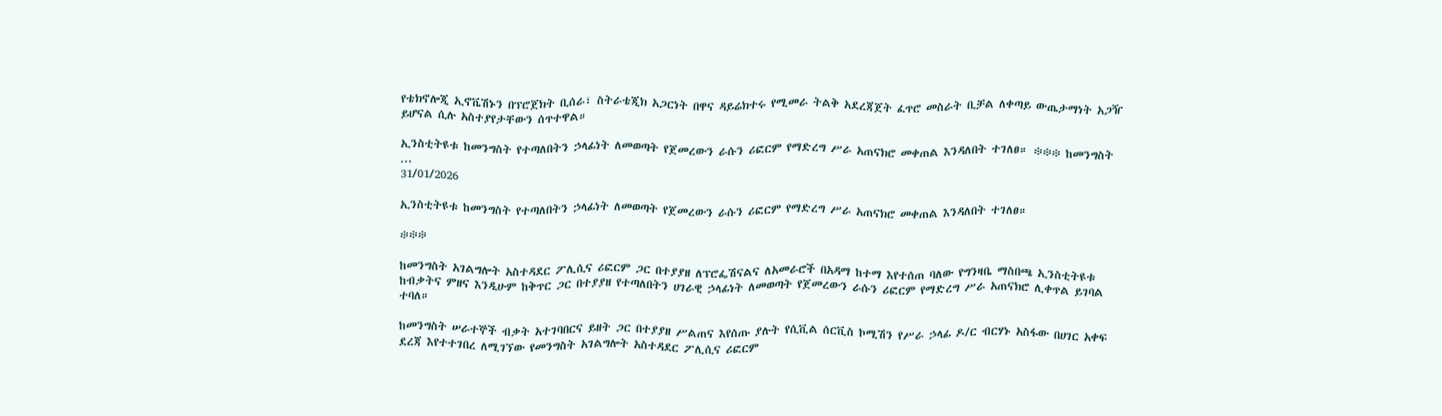የቴክኖሎጂ ኢኖቬሽኑን በፕሮጀክት ቢሰራ፣ ስትራቴጂክ አጋርነት በዋና ዳይሬክተሩ የሚመራ ትልቅ አደረጃጀት ፈጥሮ መስራት ቢቻል ለቀጣይ ውጤታማነት አጋዥ ይሆናል ሲሉ አስተያየታቸውን ሰጥተዋል።

ኢንስቲትዩቱ ከመንግስት የተጣለበትን ኃላፊነት ለመወጣት የጀመረውን ራሱን ሪፎርም የማድረግ ሥራ አጠናክሮ መቀጠል እንዳለበት ተገለፀ። ፨፨፨ ከመንግስት ...
31/01/2026

ኢንስቲትዩቱ ከመንግስት የተጣለበትን ኃላፊነት ለመወጣት የጀመረውን ራሱን ሪፎርም የማድረግ ሥራ አጠናክሮ መቀጠል እንዳለበት ተገለፀ።

፨፨፨

ከመንግስት አገልግሎት አስተዳደር ፖሊሲና ሪፎርም ጋር በተያያዘ ለፕሮፌሽናልና ለአመራሮች በአዳማ ከተማ እየተሰጠ ባለው የግንዛቤ ማስበጫ ኢንስቲትዩቱ ከብቃትና ምዘና እንዲሁም ከቅጥር ጋር በተያያዘ የተጣለበትን ሀገራዊ ኃላፊነት ለመወጣት የጀመረውን ራሱን ሪፎርም የማድረግ ሥራ አጠናክሮ ሊቀጥል ይገባል ተባለ።

ከመንግስት ሠራተኞች ብቃት አተገባበርና ይዘት ጋር በተያያዘ ሥልጠና እየሰጡ ያሉት የሲቪል ሰርቪስ ኮሚሽን የሥራ ኃላፊ ዶ/ር ብርሃኑ አስፋው በሀገር አቀፍ ደረጃ እየተተገበረ ለሚገኘው የመንግስት አገልግሎት አስተዳደር ፖሊሲና ሪፎርም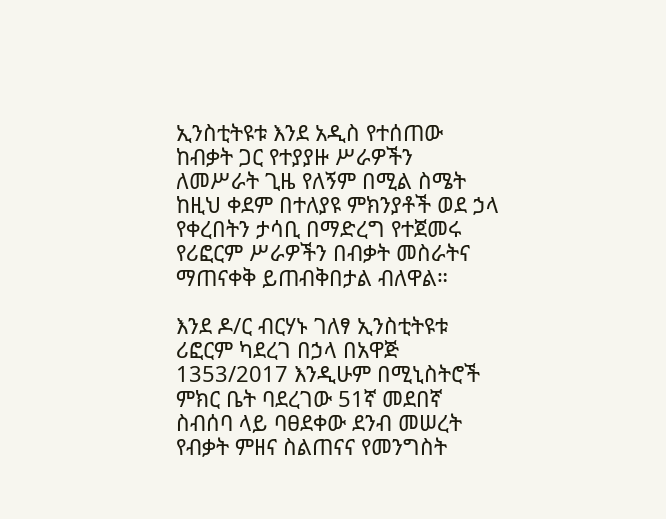ኢንስቲትዩቱ እንደ አዲስ የተሰጠው ከብቃት ጋር የተያያዙ ሥራዎችን ለመሥራት ጊዜ የለኝም በሚል ስሜት ከዚህ ቀደም በተለያዩ ምክንያቶች ወደ ኃላ የቀረበትን ታሳቢ በማድረግ የተጀመሩ የሪፎርም ሥራዎችን በብቃት መስራትና ማጠናቀቅ ይጠብቅበታል ብለዋል።

እንደ ዶ/ር ብርሃኑ ገለፃ ኢንስቲትዩቱ ሪፎርም ካደረገ በኃላ በአዋጅ 1353/2017 እንዲሁም በሚኒስትሮች ምክር ቤት ባደረገው 51ኛ መደበኛ ስብሰባ ላይ ባፀደቀው ደንብ መሠረት የብቃት ምዘና ስልጠናና የመንግስት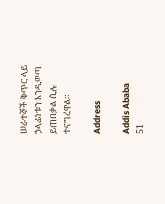ሠራተኞች ቅጥር ላይ ኃላፊነቱን እንዲወጣ ይጠበቃል ሲሉ ተናግረዋል።

Address

Addis Ababa
51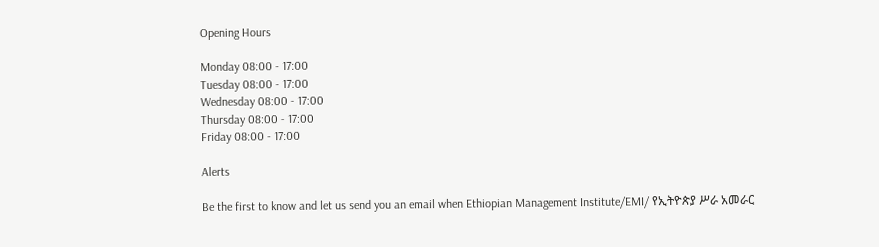Opening Hours

Monday 08:00 - 17:00
Tuesday 08:00 - 17:00
Wednesday 08:00 - 17:00
Thursday 08:00 - 17:00
Friday 08:00 - 17:00

Alerts

Be the first to know and let us send you an email when Ethiopian Management Institute/EMI/ የኢትዮጵያ ሥራ አመራር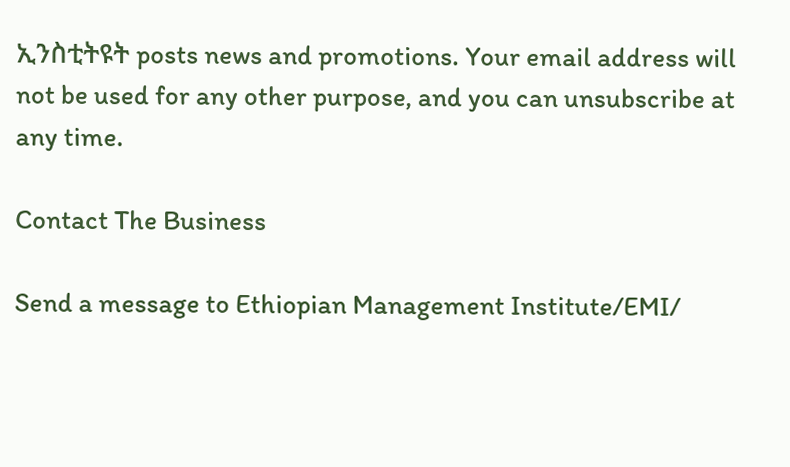ኢንስቲትዩት posts news and promotions. Your email address will not be used for any other purpose, and you can unsubscribe at any time.

Contact The Business

Send a message to Ethiopian Management Institute/EMI/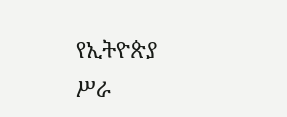የኢትዮጵያ ሥራ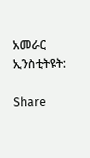አመራር ኢንስቲትዩት:

Share